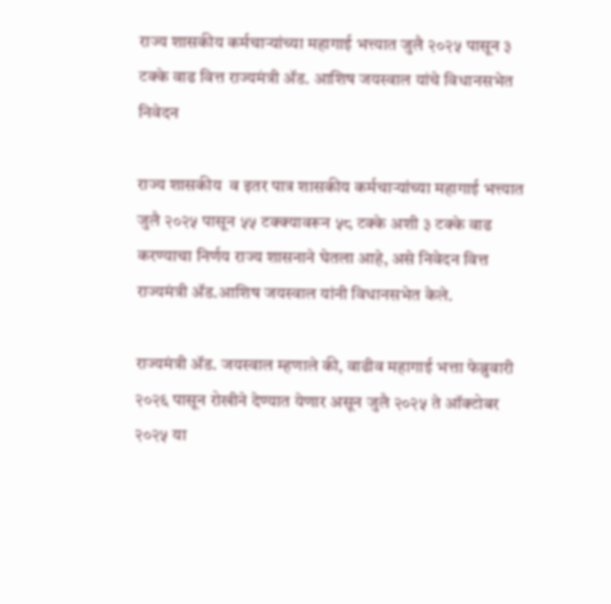राज्य शासकीय कर्मचाऱ्यांच्या महागाई भत्त्यात जुलै २०२५ पासून ३ टक्के वाढ वित्त राज्यमंत्री ॲड. आशिष जयस्वाल यांचे विधानसभेत निवेदन

राज्य शासकीय  व इतर पात्र शासकीय कर्मचाऱ्यांच्या महागाई भत्त्यात जुलै २०२५ पासून ५५ टक्क्यावरून ५८ टक्के अशी ३ टक्के वाढ करण्याचा निर्णय राज्य शासनाने घेतला आहे, असे निवेदन वित्त राज्यमंत्री ॲड.आशिष जयस्वाल यांनी विधानसभेत केले.

राज्यमंत्री ॲड. जयस्वाल म्हणाले की, वाढीव महागाई भत्ता फेब्रुवारी २०२६ पासून रोखीने देण्यात येणार असून जुलै २०२५ ते ऑक्टोबर २०२५ या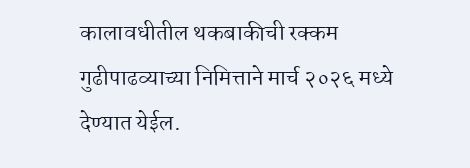कालावधीतील थकबाकीची रक्कम गुढीपाढव्याच्या निमित्ताने मार्च २०२६ मध्ये देण्यात येईल.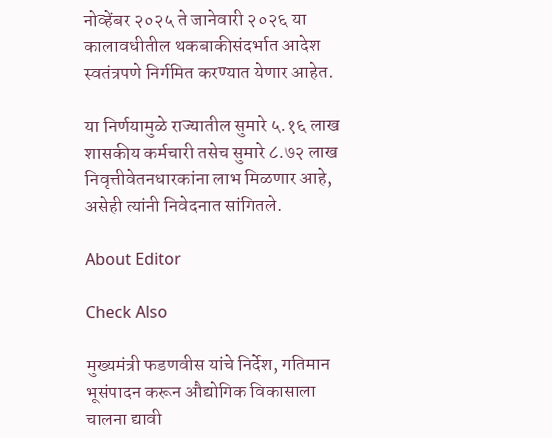नोव्हेंबर २०२५ ते जानेवारी २०२६ या कालावधीतील थकबाकीसंदर्भात आदेश स्वतंत्रपणे निर्गमित करण्यात येणार आहेत.

या निर्णयामुळे राज्यातील सुमारे ५.१६ लाख शासकीय कर्मचारी तसेच सुमारे ८.७२ लाख निवृत्तीवेतनधारकांना लाभ मिळणार आहे, असेही त्यांनी निवेदनात सांगितले.

About Editor

Check Also

मुख्यमंत्री फडणवीस यांचे निर्देश, गतिमान भूसंपादन करून औद्योगिक विकासाला चालना द्यावी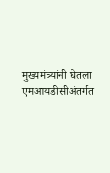मुख्यमंत्र्यांनी घेतला एमआयडीसीअंतर्गत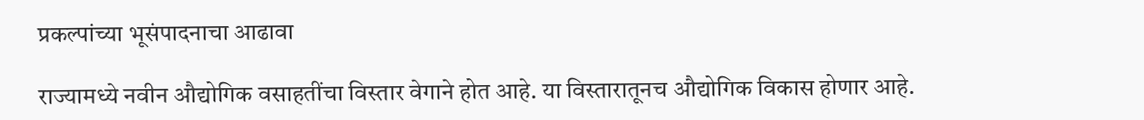प्रकल्पांच्या भूसंपादनाचा आढावा

राज्यामध्ये नवीन औद्योगिक वसाहतींचा विस्तार वेगाने होत आहे. या विस्तारातूनच औद्योगिक विकास होणार आहे.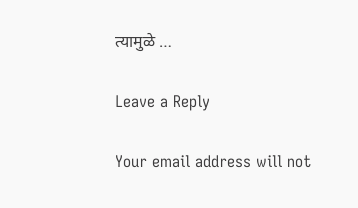त्यामुळे …

Leave a Reply

Your email address will not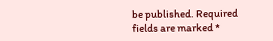be published. Required fields are marked *